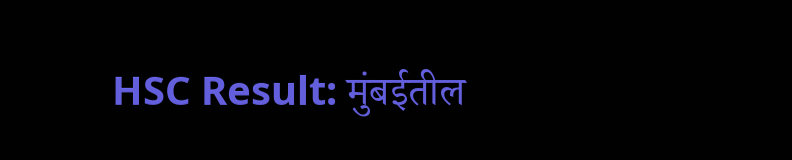HSC Result: मुंबईतील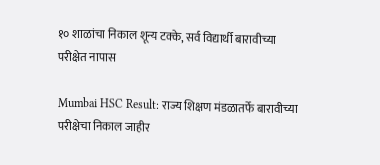१० शाळांचा निकाल शून्य टक्के, सर्व विद्यार्थी बारावीच्या परीक्षेत नापास

Mumbai HSC Result: राज्य शिक्षण मंडळातर्फे बारावीच्या परीक्षेचा निकाल जाहीर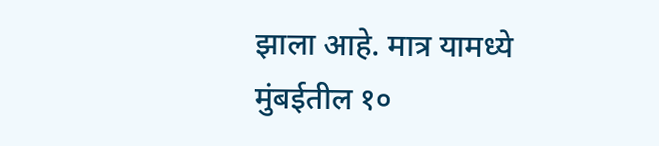झाला आहे. मात्र यामध्ये मुंबईतील १०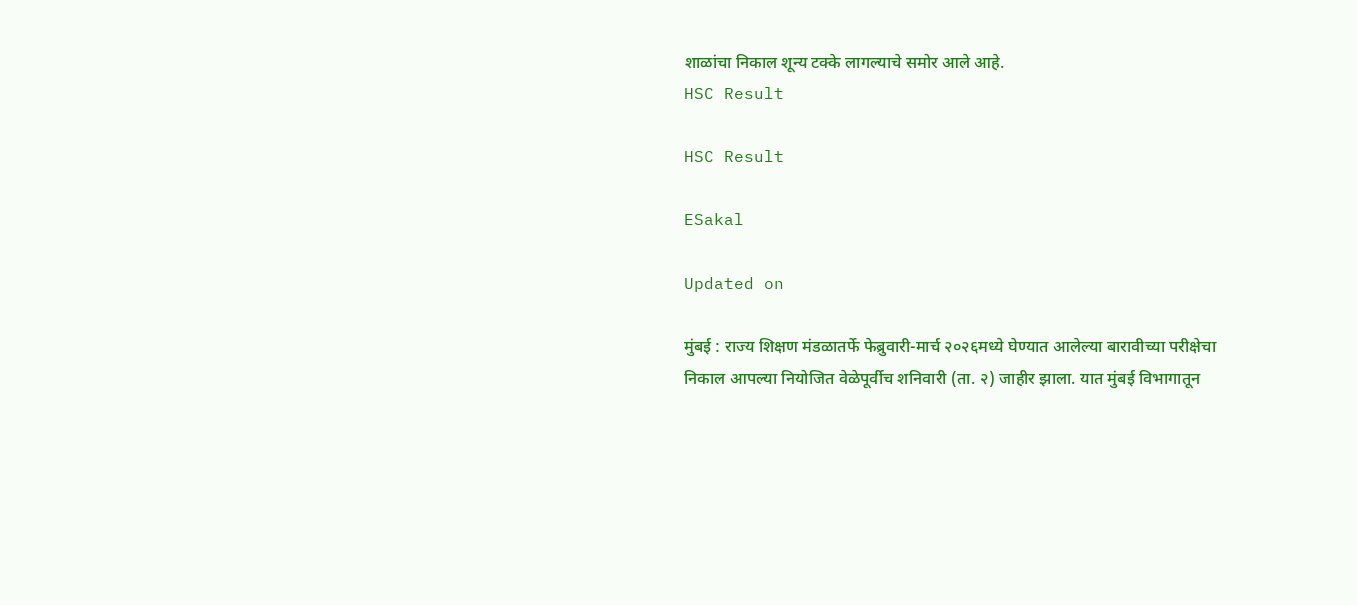शाळांचा निकाल शून्य टक्के लागल्याचे समोर आले आहे.
HSC Result

HSC Result

ESakal

Updated on

मुंबई : राज्य शिक्षण मंडळातर्फे फेब्रुवारी-मार्च २०२६मध्ये घेण्यात आलेल्या बारावीच्या परीक्षेचा निकाल आपल्या नियोजित वेळेपूर्वीच शनिवारी (ता. २) जाहीर झाला. यात मुंबई विभागातून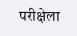परीक्षेला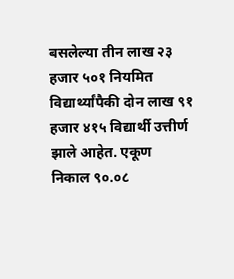बसलेल्या तीन लाख २३ हजार ५०१ नियमित विद्यार्थ्यांपैकी दोन लाख ९१ हजार ४१५ विद्यार्थी उत्तीर्ण झाले आहेत. एकूण निकाल ९०.०८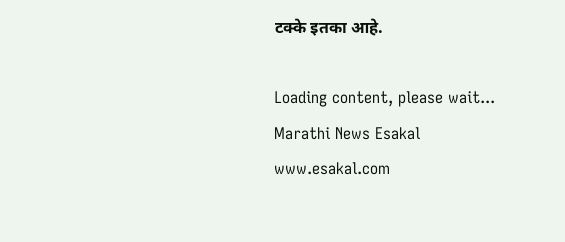टक्के इतका आहे.

Loading content, please wait...
Marathi News Esakal
www.esakal.com